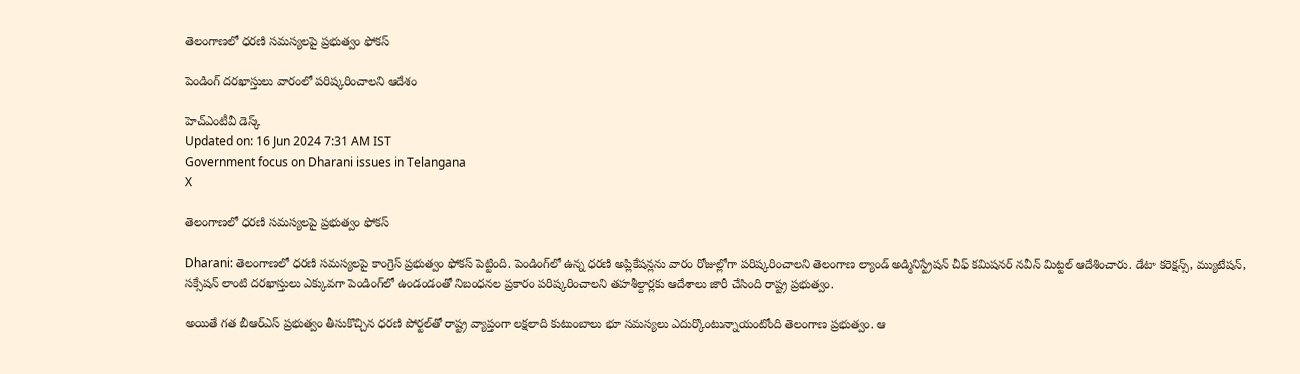తెలంగాణలో ధరణి సమస్యలపై ప్రభుత్వం ఫోకస్

పెండింగ్‌ దరఖాస్తులు వారంలో పరిష్కరించాలని ఆదేశం

హెచ్ఎంటీవీ డెస్క్
Updated on: 16 Jun 2024 7:31 AM IST
Government focus on Dharani issues in Telangana
X

తెలంగాణలో ధరణి సమస్యలపై ప్రభుత్వం ఫోకస్

Dharani: తెలంగాణలో ధరణి సమస్యలపై కాంగ్రెస్ ప్రభుత్వం ఫోకస్ పెట్టింది. పెండింగ్‌లో ఉన్న ధరణి అప్లికేషన్లను వారం రోజుల్లోగా పరిష్కరించాలని తెలంగాణ ల్యాండ్ అడ్మినిస్ట్రేషన్ చీఫ్ కమిషనర్ నవీన్ మిట్టల్ ఆదేశించారు. డేటా కరెక్షన్స్, మ్యుటేషన్, సక్సేషన్ లాంటి దరఖాస్తులు ఎక్కువగా పెండింగ్‌లో ఉండండంతో నిబంధనల ప్రకారం పరిష్కరించాలని తహశీల్దార్లకు ఆదేశాలు జారీ చేసింది రాష్ట్ర ప్రభుత్వం.

అయితే గత బీఆర్ఎస్ ప్రభుత్వం తీసుకొచ్చిన ధరణి పోర్టల్‌తో రాష్ట్ర వ్యాప్తంగా లక్షలాది కుటుంబాలు భూ సమస్యలు ఎదుర్కొంటున్నాయంటోంది తెలంగాణ ప్రభుత్వం. ఆ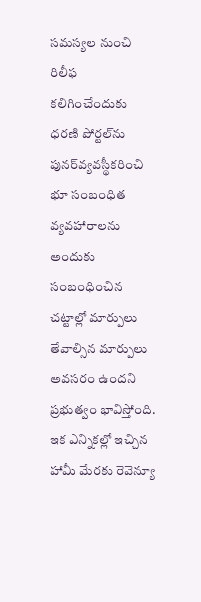సమస్యల నుంచి రిలీఫ‌ కలిగించేందుకు ధరణి పోర్టల్‌ను పునర్‌వ్యవస్థీకరించి భూ సంబంధిత వ్యవహారాలను అందుకు సంబంధించిన చట్టాల్లో మార్పులు తేవాల్సిన మార్పులు అవసరం ఉందని ప్రభుత్వం భావిస్తోంది. ఇక ఎన్నికల్లో ఇచ్చిన హామీ మేరకు రెవెన్యూ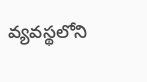వ్యవస్థలోని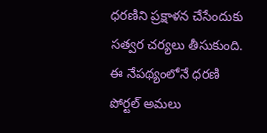ధరణిని ప్రక్షాళన చేసేందుకు సత్వర చర్యలు తీసుకుంది. ఈ నేపథ్యంలోనే ధరణి పోర్టల్‌ అమలు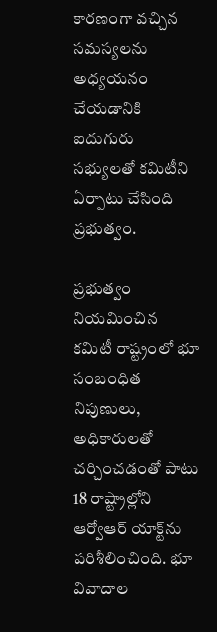కారణంగా వచ్చిన సమస్యలను అధ్యయనం చేయడానికి ఐదుగురు సభ్యులతో కమిటీని ఏర్పాటు చేసింది ప్రభుత్వం.

ప్రభుత్వం నియమించిన కమిటీ రాష్ట్రంలో భూ సంబంధిత నిపుణులు, అధికారులతో చర్చించడంతో పాటు 18 రాష్ట్రాల్లోని ఆర్వోఆర్ యాక్ట్‌ను పరిశీలించింది. భూ వివాదాల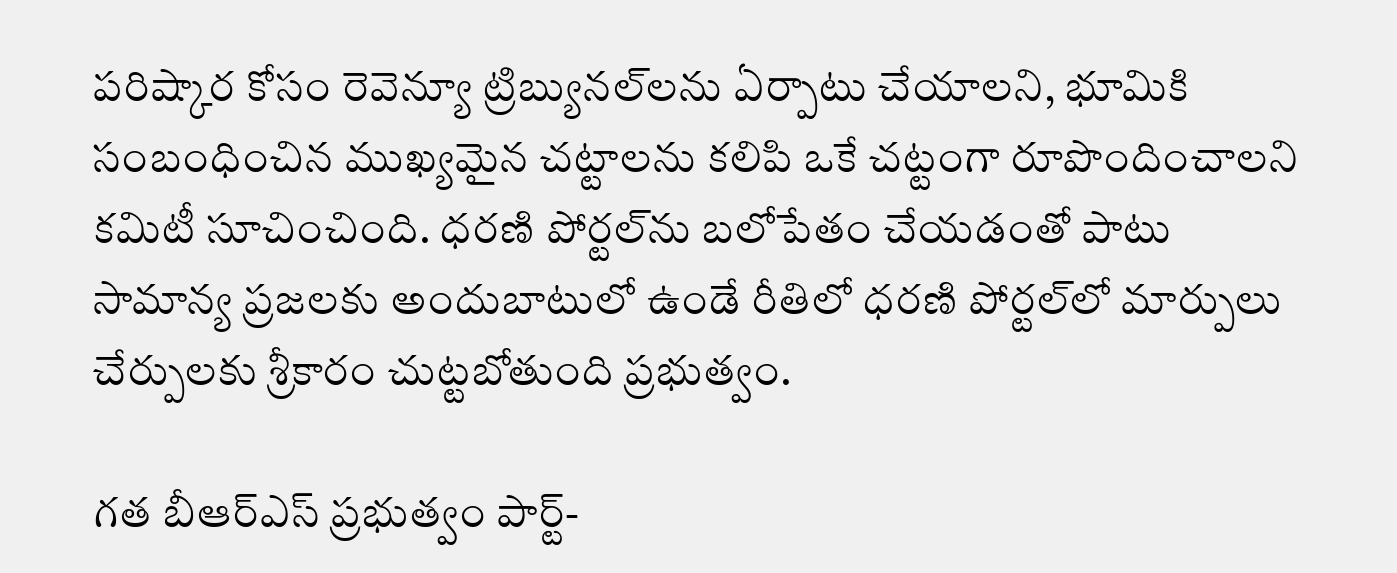పరిష్కార కోసం రెవెన్యూ ట్రిబ్యునల్‌లను ఏర్పాటు చేయాలని, భూమికి సంబంధించిన ముఖ్యమైన చట్టాలను కలిపి ఒకే చట్టంగా రూపొందించాలని కమిటీ సూచించింది. ధరణి పోర్టల్‌ను బలోపేతం చేయడంతో పాటు సామాన్య ప్రజలకు అందుబాటులో ఉండే రీతిలో ధరణి పోర్టల్‌లో మార్పులు చేర్పులకు శ్రీకారం చుట్టబోతుంది ప్రభుత్వం.

గత బీఆర్ఎస్ ప్రభుత్వం పార్ట్-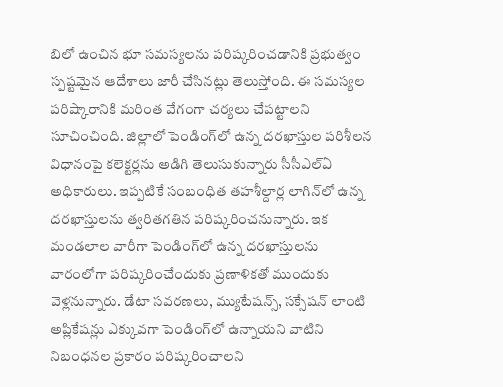బిలో ఉంచిన భూ సమస్యలను పరిష్కరించడానికి ప్రభుత్వం స్పష్టమైన ఆదేశాలు జారీ చేసినట్లు తెలుస్తోంది. ఈ సమస్యల పరిష్కారానికి మరింత వేగంగా చర్యలు చేపట్టాలని సూచించింది. జిల్లాలో పెండింగ్‌లో ఉన్న దరఖాస్తుల పరిశీలన విధానంపై కలెక్టర్లను అడిగి తెలుసుకున్నారు సీసీఎల్‌ఏ అధికారులు. ఇప్పటికే సంబంధిత తహశీల్దార్ల లాగిన్‌లో ఉన్న దరఖాస్తులను త్వరితగతిన పరిష్కరించనున్నారు. ఇక మండలాల వారీగా పెండింగ్‌లో ఉన్న దరఖాస్తులను వారంలోగా పరిష్కరించేందుకు ప్రణాళికతో ముందుకు వెళ్లనున్నారు. డేటా సవరణలు, మ్యుటేషన్స్, సక్సేషన్ లాంటి అప్లికేషన్లు ఎక్కువగా పెండింగ్‌లో ఉన్నాయని వాటిని నిబంధనల ప్రకారం పరిష్కరించాలని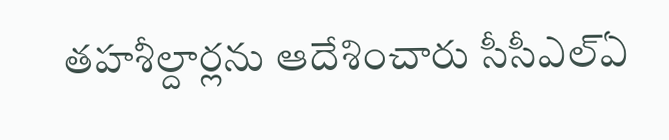తహశీల్దార్లను ఆదేశించారు సీసీఎల్‌ఏ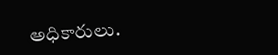అధికారులు.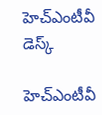హెచ్ఎంటీవీ డెస్క్

హెచ్ఎంటీవీ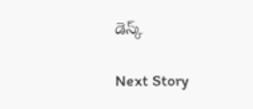డెస్క్

Next Story